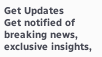Get Updates
Get notified of breaking news, exclusive insights,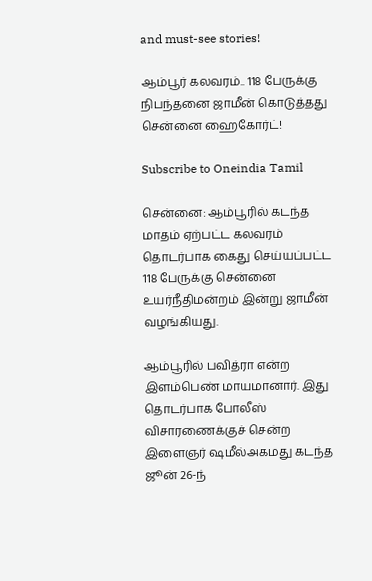and must-see stories!

ஆம்பூர் கலவரம்.. 118 பேருக்கு நிபந்தனை ஜாமீன் கொடுத்தது சென்னை ஹைகோர்ட்!

Subscribe to Oneindia Tamil

சென்னை: ஆம்பூரில் கடந்த மாதம் ஏற்பட்ட கலவரம் தொடர்பாக கைது செய்யப்பட்ட 118 பேருக்கு சென்னை உயர்நீதிமன்றம் இன்று ஜாமீன் வழங்கியது.

ஆம்பூரில் பவித்ரா என்ற இளம்பெண் மாயமானார். இது தொடர்பாக போலீஸ் விசாரணைக்குச் சென்ற இளைஞர் ஷமீல்அகமது கடந்த ஜூன் 26-ந்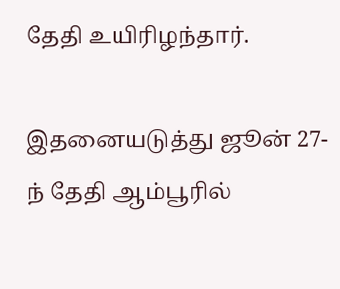தேதி உயிரிழந்தார்.

இதனையடுத்து ஜூன் 27-ந் தேதி ஆம்பூரில்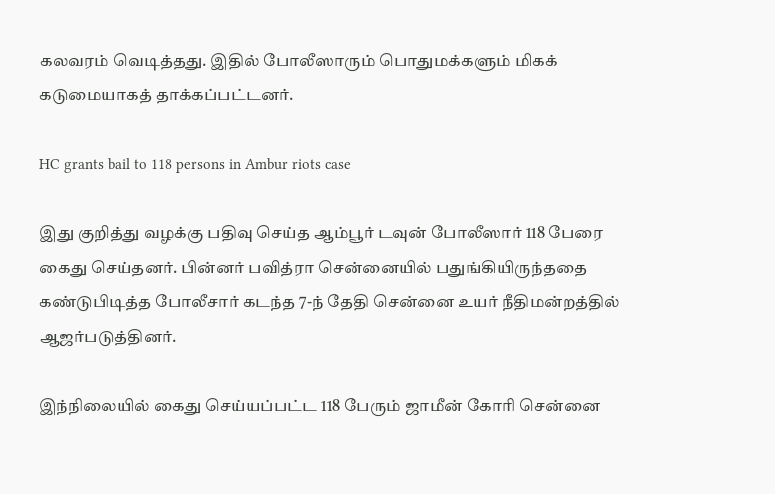கலவரம் வெடித்தது. இதில் போலீஸாரும் பொதுமக்களும் மிகக் கடுமையாகத் தாக்கப்பட்டனர்.

HC grants bail to 118 persons in Ambur riots case

இது குறித்து வழக்கு பதிவு செய்த ஆம்பூர் டவுன் போலீஸார் 118 பேரை கைது செய்தனர். பின்னர் பவித்ரா சென்னையில் பதுங்கியிருந்ததை கண்டுபிடித்த போலீசார் கடந்த 7-ந் தேதி சென்னை உயர் நீதிமன்றத்தில் ஆஜர்படுத்தினர்.

இந்நிலையில் கைது செய்யப்பட்ட 118 பேரும் ஜாமீன் கோரி சென்னை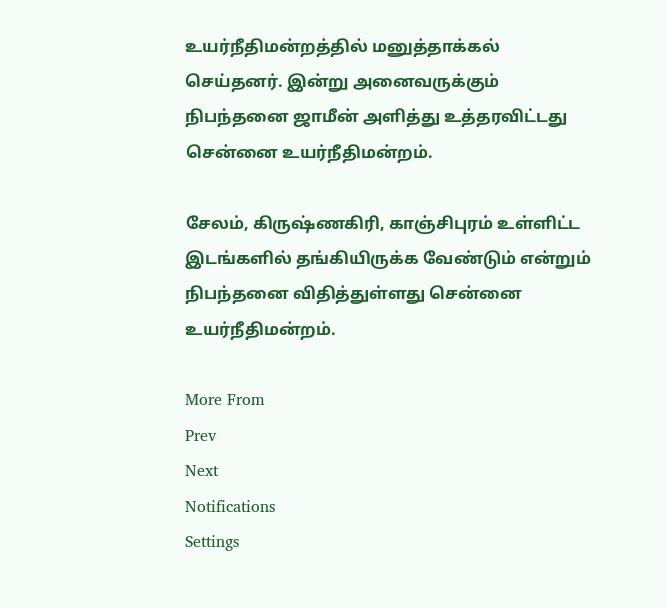உயர்நீதிமன்றத்தில் மனுத்தாக்கல் செய்தனர். இன்று அனைவருக்கும் நிபந்தனை ஜாமீன் அளித்து உத்தரவிட்டது சென்னை உயர்நீதிமன்றம்.

சேலம், கிருஷ்ணகிரி, காஞ்சிபுரம் உள்ளிட்ட இடங்களில் தங்கியிருக்க வேண்டும் என்றும் நிபந்தனை விதித்துள்ளது சென்னை உயர்நீதிமன்றம்.

More From
Prev
Next
Notifications
Settings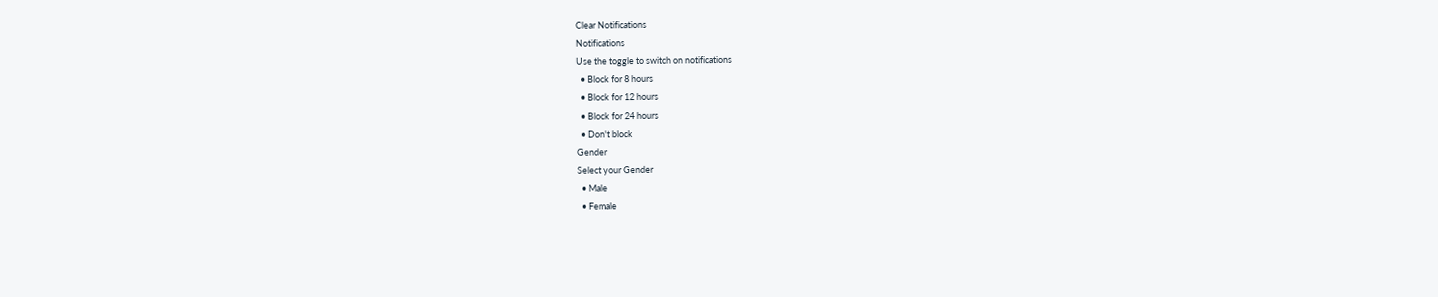Clear Notifications
Notifications
Use the toggle to switch on notifications
  • Block for 8 hours
  • Block for 12 hours
  • Block for 24 hours
  • Don't block
Gender
Select your Gender
  • Male
  • Female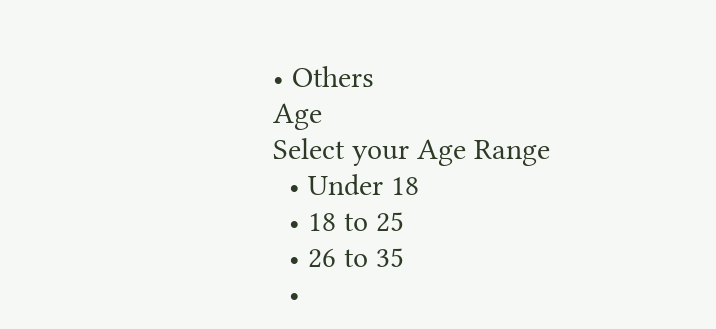• Others
Age
Select your Age Range
  • Under 18
  • 18 to 25
  • 26 to 35
  •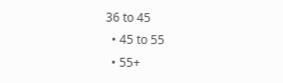36 to 45
  • 45 to 55
  • 55+